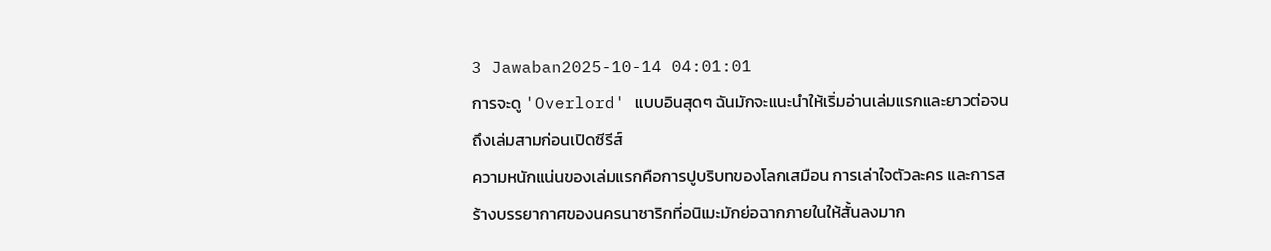3 Jawaban2025-10-14 04:01:01
การจะดู 'Overlord' แบบอินสุดๆ ฉันมักจะแนะนำให้เริ่มอ่านเล่มแรกและยาวต่อจนถึงเล่มสามก่อนเปิดซีรีส์
ความหนักแน่นของเล่มแรกคือการปูบริบทของโลกเสมือน การเล่าใจตัวละคร และการสร้างบรรยากาศของนครนาซาริกที่อนิเมะมักย่อฉากภายในให้สั้นลงมาก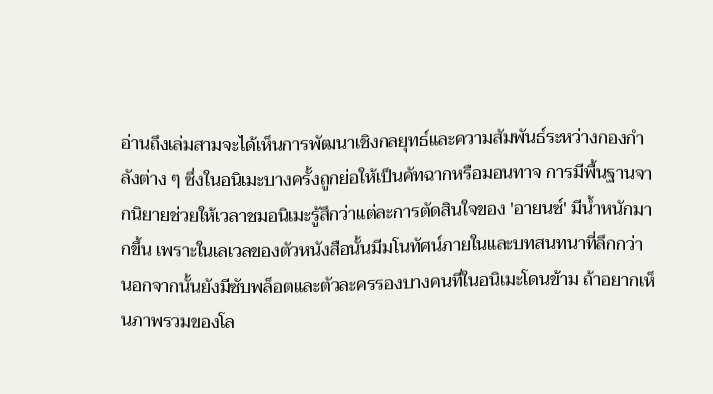อ่านถึงเล่มสามจะได้เห็นการพัฒนาเชิงกลยุทธ์และความสัมพันธ์ระหว่างกองกำลังต่าง ๆ ซึ่งในอนิเมะบางครั้งถูกย่อให้เป็นคัทฉากหรือมอนทาจ การมีพื้นฐานจากนิยายช่วยให้เวลาชมอนิเมะรู้สึกว่าแต่ละการตัดสินใจของ 'อายนซ์' มีน้ำหนักมากขึ้น เพราะในเลเวลของตัวหนังสือนั้นมีมโนทัศน์ภายในและบทสนทนาที่ลึกกว่า
นอกจากนั้นยังมีซับพล็อตและตัวละครรองบางคนที่ในอนิเมะโดนข้าม ถ้าอยากเห็นภาพรวมของโล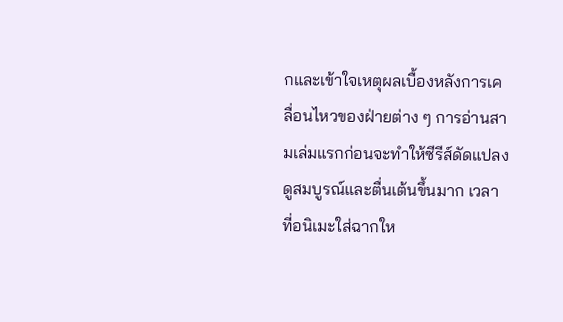กและเข้าใจเหตุผลเบื้องหลังการเคลื่อนไหวของฝ่ายต่าง ๆ การอ่านสามเล่มแรกก่อนจะทำให้ซีรีส์ดัดแปลงดูสมบูรณ์และตื่นเต้นขึ้นมาก เวลาที่อนิเมะใส่ฉากให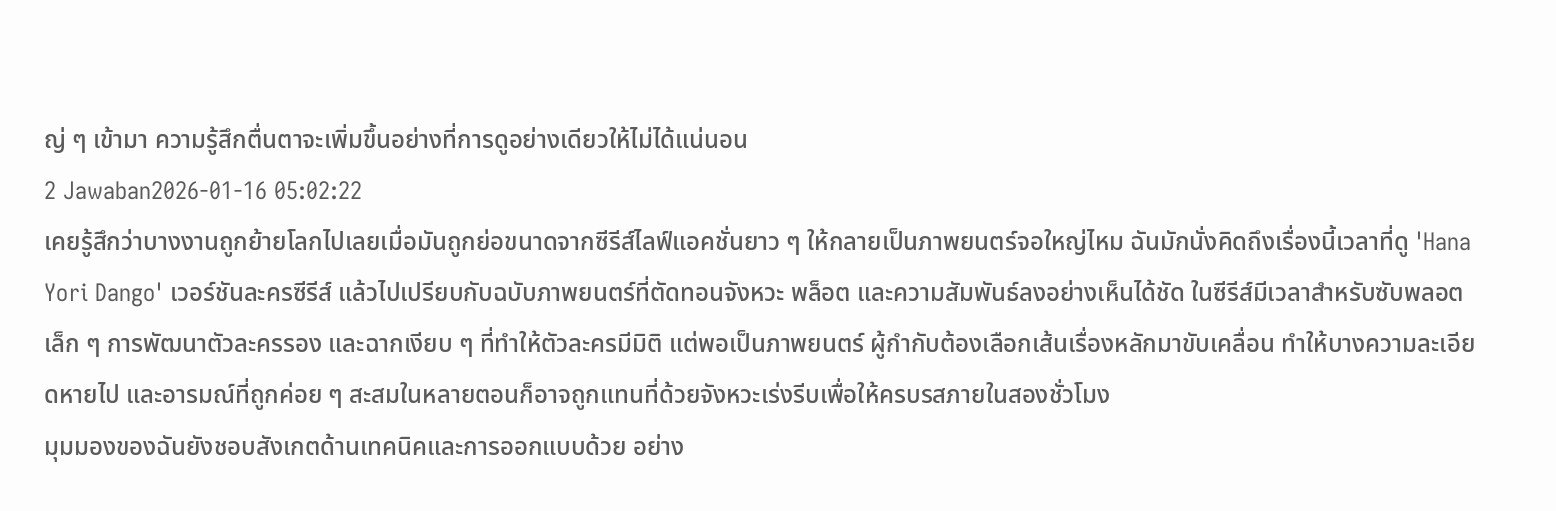ญ่ ๆ เข้ามา ความรู้สึกตื่นตาจะเพิ่มขึ้นอย่างที่การดูอย่างเดียวให้ไม่ได้แน่นอน
2 Jawaban2026-01-16 05:02:22
เคยรู้สึกว่าบางงานถูกย้ายโลกไปเลยเมื่อมันถูกย่อขนาดจากซีรีส์ไลฟ์แอคชั่นยาว ๆ ให้กลายเป็นภาพยนตร์จอใหญ่ไหม ฉันมักนั่งคิดถึงเรื่องนี้เวลาที่ดู 'Hana Yori Dango' เวอร์ชันละครซีรีส์ แล้วไปเปรียบกับฉบับภาพยนตร์ที่ตัดทอนจังหวะ พล็อต และความสัมพันธ์ลงอย่างเห็นได้ชัด ในซีรีส์มีเวลาสำหรับซับพลอตเล็ก ๆ การพัฒนาตัวละครรอง และฉากเงียบ ๆ ที่ทำให้ตัวละครมีมิติ แต่พอเป็นภาพยนตร์ ผู้กำกับต้องเลือกเส้นเรื่องหลักมาขับเคลื่อน ทำให้บางความละเอียดหายไป และอารมณ์ที่ถูกค่อย ๆ สะสมในหลายตอนก็อาจถูกแทนที่ด้วยจังหวะเร่งรีบเพื่อให้ครบรสภายในสองชั่วโมง
มุมมองของฉันยังชอบสังเกตด้านเทคนิคและการออกแบบด้วย อย่าง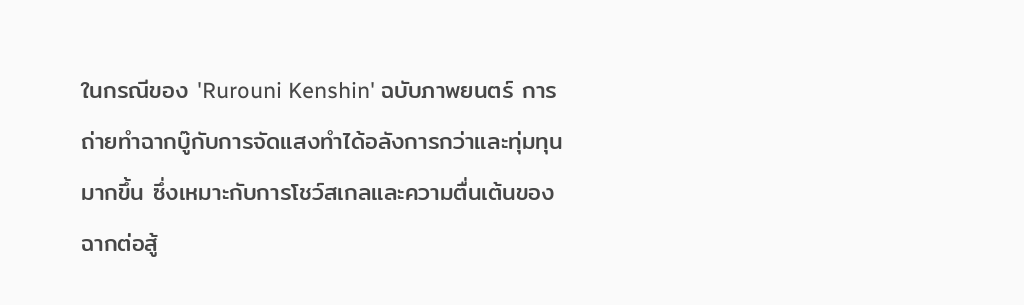ในกรณีของ 'Rurouni Kenshin' ฉบับภาพยนตร์ การถ่ายทำฉากบู๊กับการจัดแสงทำได้อลังการกว่าและทุ่มทุนมากขึ้น ซึ่งเหมาะกับการโชว์สเกลและความตื่นเต้นของฉากต่อสู้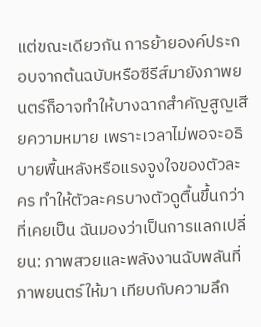แต่ขณะเดียวกัน การย้ายองค์ประกอบจากต้นฉบับหรือซีรีส์มายังภาพยนตร์ก็อาจทำให้บางฉากสำคัญสูญเสียความหมาย เพราะเวลาไม่พอจะอธิบายพื้นหลังหรือแรงจูงใจของตัวละคร ทำให้ตัวละครบางตัวดูตื้นขึ้นกว่าที่เคยเป็น ฉันมองว่าเป็นการแลกเปลี่ยน: ภาพสวยและพลังงานฉับพลันที่ภาพยนตร์ให้มา เทียบกับความลึก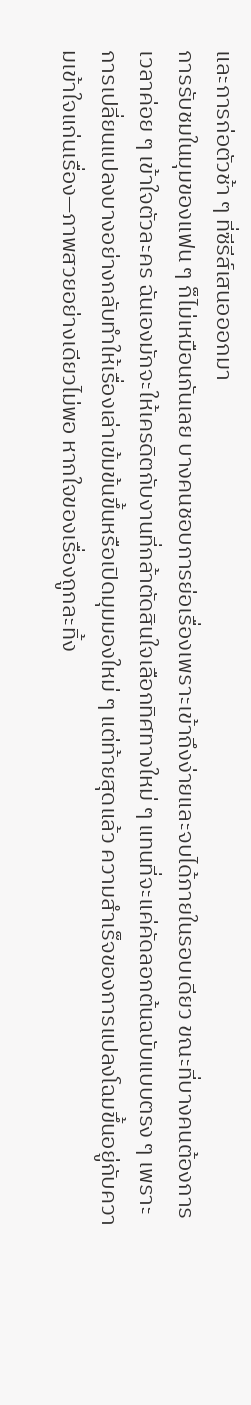และการก่อตัวช้า ๆ ที่ซีรีส์เสนอออกมา
การรับชมในมุมของแฟน ๆ ก็ไม่เหมือนกันเลย บางคนชอบการย่อเรื่องเพราะเข้าถึงง่ายและจบได้ภายในรอบเดียว ขณะที่บางคนต้องการเวลาค่อย ๆ เข้าใจตัวละคร ฉันเองมักจะให้เครดิตกับงานที่กล้าตัดสินใจเลือกทิศทางใหม่ ๆ แทนที่จะแค่คัดลอกต้นฉบับแบบตรง ๆ เพราะการเปลี่ยนแปลงบางอย่างกลับทำให้เรื่องเล่าเข้มข้นขึ้นหรือเปิดมุมมองใหม่ ๆ แต่ท้ายสุดแล้ว ความสำเร็จของการแปลงโฉมขึ้นอยู่กับความเข้าใจแก่นเรื่อง—ภาพสวยอย่างเดียวไม่พอ หากใจของเรื่องถูกละทิ้ง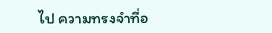ไป ความทรงจำที่อ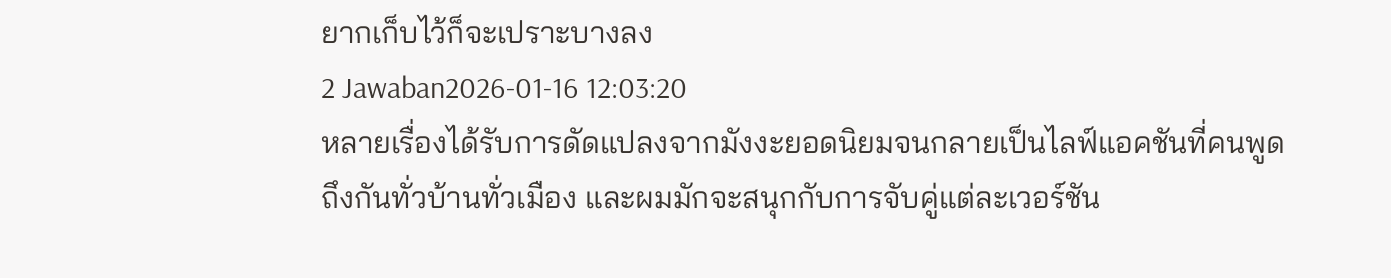ยากเก็บไว้ก็จะเปราะบางลง
2 Jawaban2026-01-16 12:03:20
หลายเรื่องได้รับการดัดแปลงจากมังงะยอดนิยมจนกลายเป็นไลฟ์แอคชันที่คนพูดถึงกันทั่วบ้านทั่วเมือง และผมมักจะสนุกกับการจับคู่แต่ละเวอร์ชัน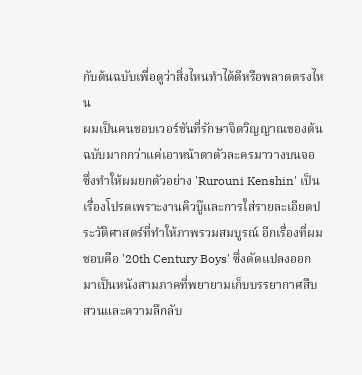กับต้นฉบับเพื่อดูว่าสิ่งไหนทำได้ดีหรือพลาดตรงไหน
ผมเป็นคนชอบเวอร์ชันที่รักษาจิตวิญญาณของต้นฉบับมากกว่าแค่เอาหน้าตาตัวละครมาวางบนจอ ซึ่งทำให้ผมยกตัวอย่าง 'Rurouni Kenshin' เป็นเรื่องโปรดเพราะงานคิวบู๊และการใส่รายละเอียดประวัติศาสตร์ที่ทำให้ภาพรวมสมบูรณ์ อีกเรื่องที่ผมชอบคือ '20th Century Boys' ซึ่งดัดแปลงออกมาเป็นหนังสามภาคที่พยายามเก็บบรรยากาศสืบสวนและความลึกลับ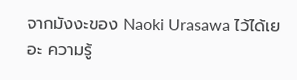จากมังงะของ Naoki Urasawa ไว้ได้เยอะ ความรู้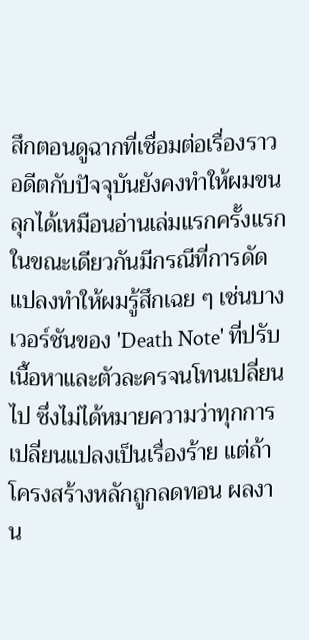สึกตอนดูฉากที่เชื่อมต่อเรื่องราวอดีตกับปัจจุบันยังคงทำให้ผมขนลุกได้เหมือนอ่านเล่มแรกครั้งแรก
ในขณะเดียวกันมีกรณีที่การดัดแปลงทำให้ผมรู้สึกเฉย ๆ เช่นบางเวอร์ชันของ 'Death Note' ที่ปรับเนื้อหาและตัวละครจนโทนเปลี่ยนไป ซึ่งไม่ได้หมายความว่าทุกการเปลี่ยนแปลงเป็นเรื่องร้าย แต่ถ้าโครงสร้างหลักถูกลดทอน ผลงาน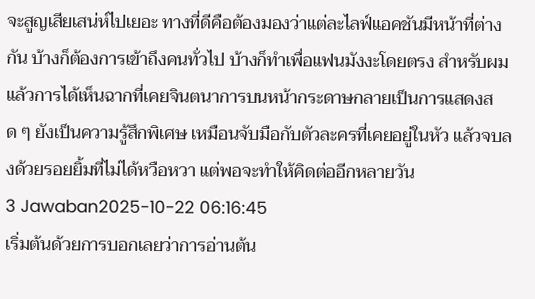จะสูญเสียเสน่ห์ไปเยอะ ทางที่ดีคือต้องมองว่าแต่ละไลฟ์แอคชันมีหน้าที่ต่างกัน บ้างก็ต้องการเข้าถึงคนทั่วไป บ้างก็ทำเพื่อแฟนมังงะโดยตรง สำหรับผมแล้วการได้เห็นฉากที่เคยจินตนาการบนหน้ากระดาษกลายเป็นการแสดงสด ๆ ยังเป็นความรู้สึกพิเศษ เหมือนจับมือกับตัวละครที่เคยอยู่ในหัว แล้วจบลงด้วยรอยยิ้มที่ไม่ได้หวือหวา แต่พอจะทำให้คิดต่ออีกหลายวัน
3 Jawaban2025-10-22 06:16:45
เริ่มต้นด้วยการบอกเลยว่าการอ่านต้น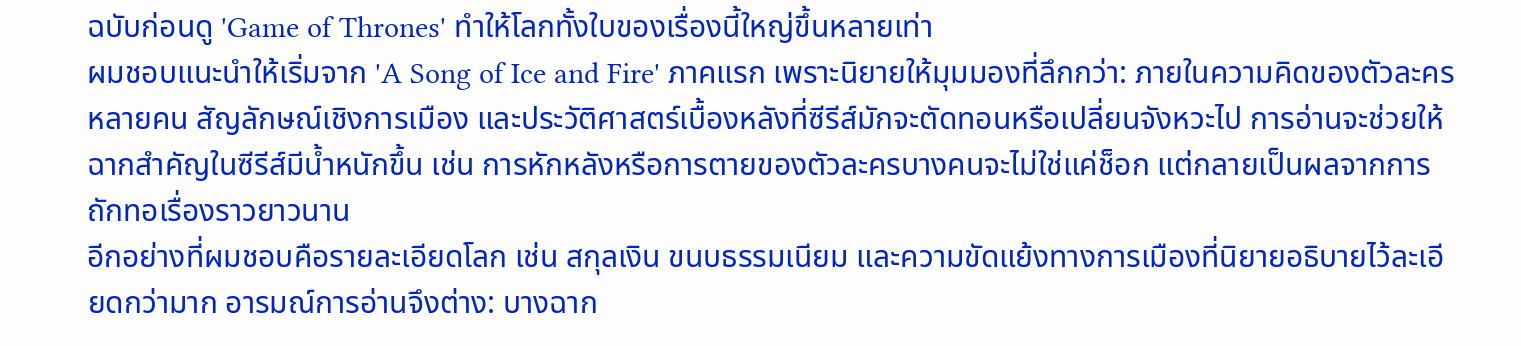ฉบับก่อนดู 'Game of Thrones' ทำให้โลกทั้งใบของเรื่องนี้ใหญ่ขึ้นหลายเท่า
ผมชอบแนะนำให้เริ่มจาก 'A Song of Ice and Fire' ภาคแรก เพราะนิยายให้มุมมองที่ลึกกว่า: ภายในความคิดของตัวละครหลายคน สัญลักษณ์เชิงการเมือง และประวัติศาสตร์เบื้องหลังที่ซีรีส์มักจะตัดทอนหรือเปลี่ยนจังหวะไป การอ่านจะช่วยให้ฉากสำคัญในซีรีส์มีน้ำหนักขึ้น เช่น การหักหลังหรือการตายของตัวละครบางคนจะไม่ใช่แค่ช็อก แต่กลายเป็นผลจากการถักทอเรื่องราวยาวนาน
อีกอย่างที่ผมชอบคือรายละเอียดโลก เช่น สกุลเงิน ขนบธรรมเนียม และความขัดแย้งทางการเมืองที่นิยายอธิบายไว้ละเอียดกว่ามาก อารมณ์การอ่านจึงต่าง: บางฉาก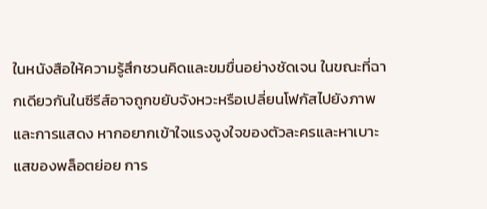ในหนังสือให้ความรู้สึกชวนคิดและขมขื่นอย่างชัดเจน ในขณะที่ฉากเดียวกันในซีรีส์อาจถูกขยับจังหวะหรือเปลี่ยนโฟกัสไปยังภาพและการแสดง หากอยากเข้าใจแรงจูงใจของตัวละครและหาเบาะแสของพล็อตย่อย การ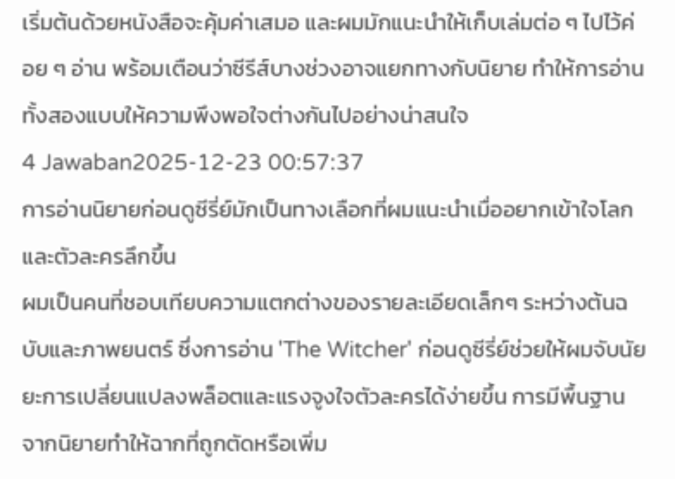เริ่มต้นด้วยหนังสือจะคุ้มค่าเสมอ และผมมักแนะนำให้เก็บเล่มต่อ ๆ ไปไว้ค่อย ๆ อ่าน พร้อมเตือนว่าซีรีส์บางช่วงอาจแยกทางกับนิยาย ทำให้การอ่านทั้งสองแบบให้ความพึงพอใจต่างกันไปอย่างน่าสนใจ
4 Jawaban2025-12-23 00:57:37
การอ่านนิยายก่อนดูซีรี่ย์มักเป็นทางเลือกที่ผมแนะนำเมื่ออยากเข้าใจโลกและตัวละครลึกขึ้น
ผมเป็นคนที่ชอบเทียบความแตกต่างของรายละเอียดเล็กๆ ระหว่างต้นฉบับและภาพยนตร์ ซึ่งการอ่าน 'The Witcher' ก่อนดูซีรี่ย์ช่วยให้ผมจับนัยยะการเปลี่ยนแปลงพล็อตและแรงจูงใจตัวละครได้ง่ายขึ้น การมีพื้นฐานจากนิยายทำให้ฉากที่ถูกตัดหรือเพิ่ม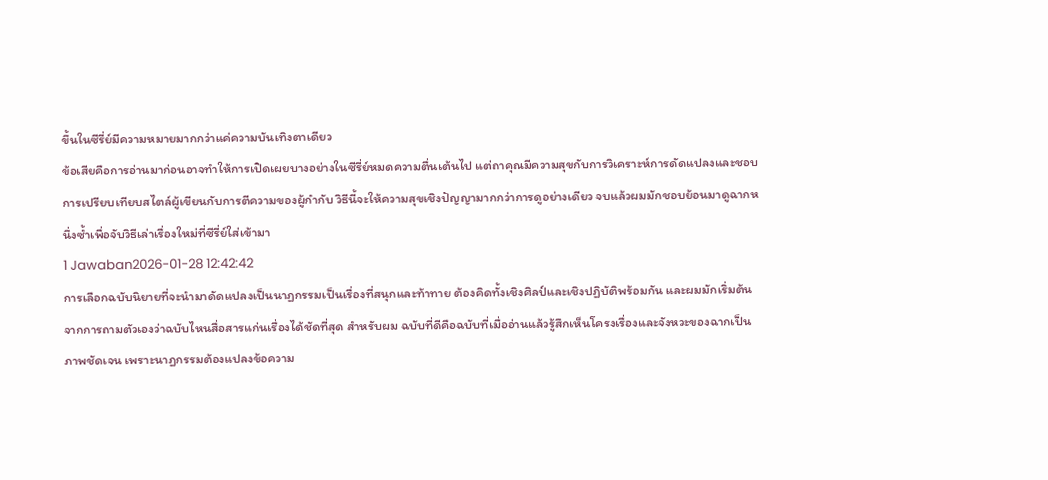ขึ้นในซีรี่ย์มีความหมายมากกว่าแค่ความบันเทิงตาเดียว
ข้อเสียคือการอ่านมาก่อนอาจทำให้การเปิดเผยบางอย่างในซีรี่ย์หมดความตื่นเต้นไป แต่ถาคุณมีความสุขกับการวิเคราะห์การดัดแปลงและชอบการเปรียบเทียบสไตล์ผู้เขียนกับการตีความของผู้กำกับ วิธีนี้จะให้ความสุขเชิงปัญญามากกว่าการดูอย่างเดียว จบแล้วผมมักชอบย้อนมาดูฉากหนึ่งซ้ำเพื่อจับวิธีเล่าเรื่องใหม่ที่ซีรี่ย์ใส่เข้ามา
1 Jawaban2026-01-28 12:42:42
การเลือกฉบับนิยายที่จะนำมาดัดแปลงเป็นนาฏกรรมเป็นเรื่องที่สนุกและท้าทาย ต้องคิดทั้งเชิงศิลป์และเชิงปฏิบัติพร้อมกัน และผมมักเริ่มต้นจากการถามตัวเองว่าฉบับไหนสื่อสารแก่นเรื่องได้ชัดที่สุด สำหรับผม ฉบับที่ดีคือฉบับที่เมื่ออ่านแล้วรู้สึกเห็นโครงเรื่องและจังหวะของฉากเป็นภาพชัดเจน เพราะนาฏกรรมต้องแปลงข้อความ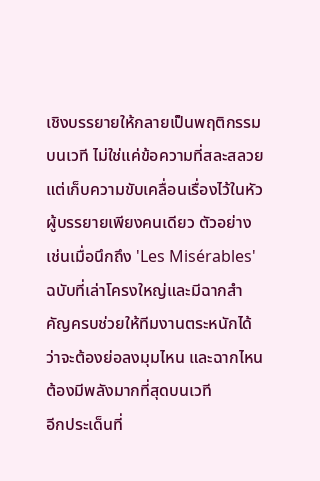เชิงบรรยายให้กลายเป็นพฤติกรรมบนเวที ไม่ใช่แค่ข้อความที่สละสลวยแต่เก็บความขับเคลื่อนเรื่องไว้ในหัวผู้บรรยายเพียงคนเดียว ตัวอย่างเช่นเมื่อนึกถึง 'Les Misérables' ฉบับที่เล่าโครงใหญ่และมีฉากสำคัญครบช่วยให้ทีมงานตระหนักได้ว่าจะต้องย่อลงมุมไหน และฉากไหนต้องมีพลังมากที่สุดบนเวที
อีกประเด็นที่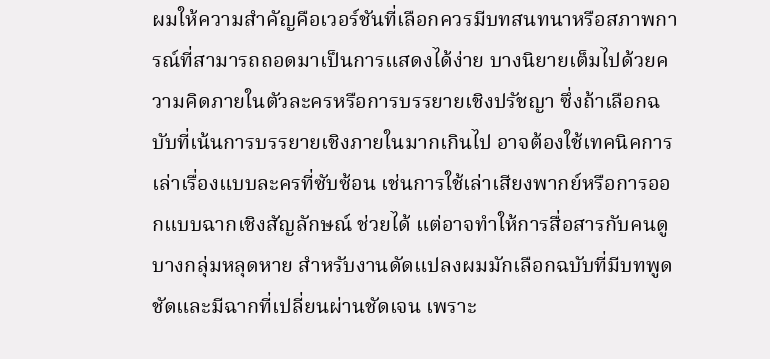ผมให้ความสำคัญคือเวอร์ชันที่เลือกควรมีบทสนทนาหรือสภาพการณ์ที่สามารถถอดมาเป็นการแสดงได้ง่าย บางนิยายเต็มไปด้วยความคิดภายในตัวละครหรือการบรรยายเชิงปรัชญา ซึ่งถ้าเลือกฉบับที่เน้นการบรรยายเชิงภายในมากเกินไป อาจต้องใช้เทคนิคการเล่าเรื่องแบบละครที่ซับซ้อน เช่นการใช้เล่าเสียงพากย์หรือการออกแบบฉากเชิงสัญลักษณ์ ช่วยได้ แต่อาจทำให้การสื่อสารกับคนดูบางกลุ่มหลุดหาย สำหรับงานดัดแปลงผมมักเลือกฉบับที่มีบทพูดชัดและมีฉากที่เปลี่ยนผ่านชัดเจน เพราะ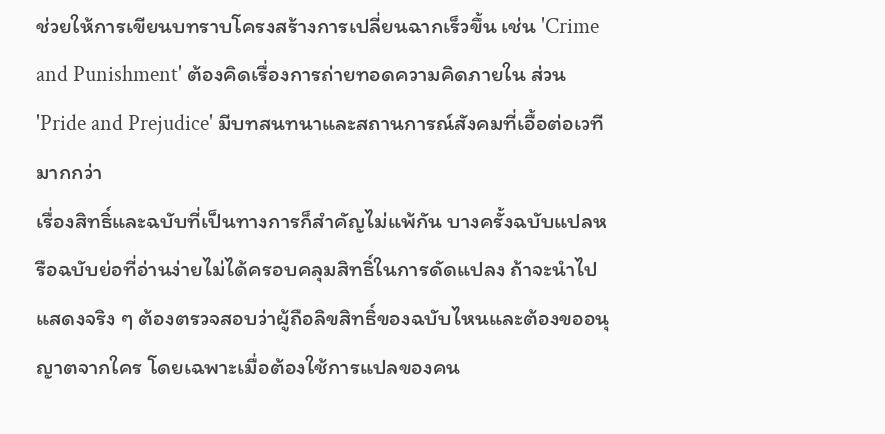ช่วยให้การเขียนบทราบโครงสร้างการเปลี่ยนฉากเร็วขึ้น เช่น 'Crime and Punishment' ต้องคิดเรื่องการถ่ายทอดความคิดภายใน ส่วน 'Pride and Prejudice' มีบทสนทนาและสถานการณ์สังคมที่เอื้อต่อเวทีมากกว่า
เรื่องสิทธิ์และฉบับที่เป็นทางการก็สำคัญไม่แพ้กัน บางครั้งฉบับแปลหรือฉบับย่อที่อ่านง่ายไม่ได้ครอบคลุมสิทธิ์ในการดัดแปลง ถ้าจะนำไปแสดงจริง ๆ ต้องตรวจสอบว่าผู้ถือลิขสิทธิ์ของฉบับไหนและต้องขออนุญาตจากใคร โดยเฉพาะเมื่อต้องใช้การแปลของคน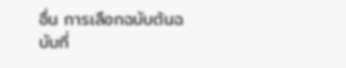อื่น การเลือกฉบับต้นฉบับที่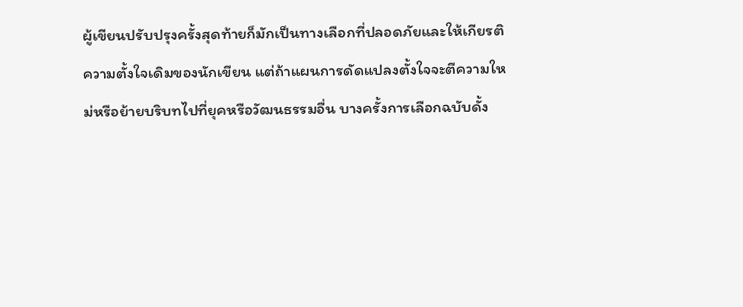ผู้เขียนปรับปรุงครั้งสุดท้ายก็มักเป็นทางเลือกที่ปลอดภัยและให้เกียรติความตั้งใจเดิมของนักเขียน แต่ถ้าแผนการดัดแปลงตั้งใจจะตีความใหม่หรือย้ายบริบทไปที่ยุคหรือวัฒนธรรมอื่น บางครั้งการเลือกฉบับดั้ง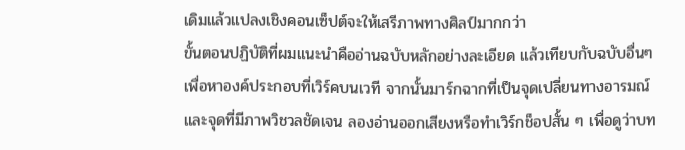เดิมแล้วแปลงเชิงคอนเซ็ปต์จะให้เสรีภาพทางศิลป์มากกว่า
ขั้นตอนปฏิบัติที่ผมแนะนำคืออ่านฉบับหลักอย่างละเอียด แล้วเทียบกับฉบับอื่นๆ เพื่อหาองค์ประกอบที่เวิร์คบนเวที จากนั้นมาร์กฉากที่เป็นจุดเปลี่ยนทางอารมณ์และจุดที่มีภาพวิชวลชัดเจน ลองอ่านออกเสียงหรือทำเวิร์กช็อปสั้น ๆ เพื่อดูว่าบท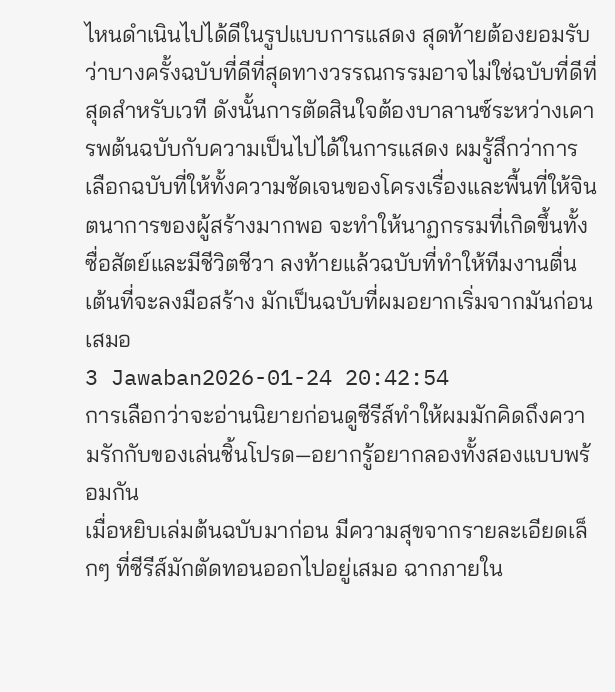ไหนดำเนินไปได้ดีในรูปแบบการแสดง สุดท้ายต้องยอมรับว่าบางครั้งฉบับที่ดีที่สุดทางวรรณกรรมอาจไม่ใช่ฉบับที่ดีที่สุดสำหรับเวที ดังนั้นการตัดสินใจต้องบาลานซ์ระหว่างเคารพต้นฉบับกับความเป็นไปได้ในการแสดง ผมรู้สึกว่าการเลือกฉบับที่ให้ทั้งความชัดเจนของโครงเรื่องและพื้นที่ให้จินตนาการของผู้สร้างมากพอ จะทำให้นาฏกรรมที่เกิดขึ้นทั้งซื่อสัตย์และมีชีวิตชีวา ลงท้ายแล้วฉบับที่ทำให้ทีมงานตื่นเต้นที่จะลงมือสร้าง มักเป็นฉบับที่ผมอยากเริ่มจากมันก่อนเสมอ
3 Jawaban2026-01-24 20:42:54
การเลือกว่าจะอ่านนิยายก่อนดูซีรีส์ทำให้ผมมักคิดถึงความรักกับของเล่นชิ้นโปรด—อยากรู้อยากลองทั้งสองแบบพร้อมกัน
เมื่อหยิบเล่มต้นฉบับมาก่อน มีความสุขจากรายละเอียดเล็กๆ ที่ซีรีส์มักตัดทอนออกไปอยู่เสมอ ฉากภายใน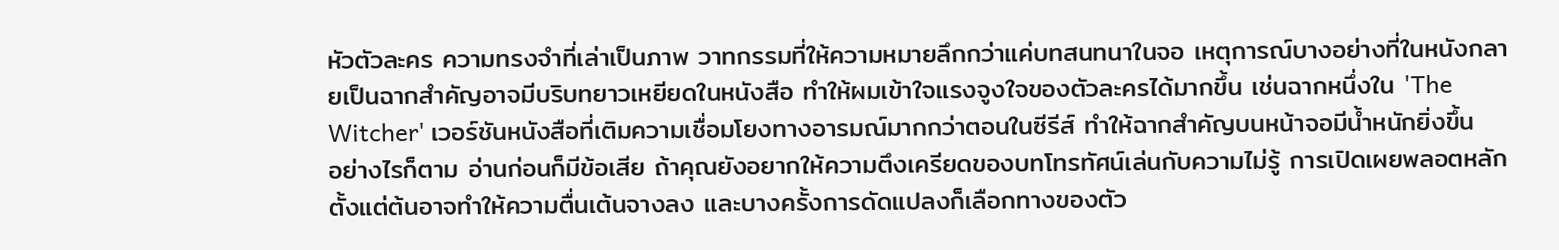หัวตัวละคร ความทรงจำที่เล่าเป็นภาพ วาทกรรมที่ให้ความหมายลึกกว่าแค่บทสนทนาในจอ เหตุการณ์บางอย่างที่ในหนังกลายเป็นฉากสำคัญอาจมีบริบทยาวเหยียดในหนังสือ ทำให้ผมเข้าใจแรงจูงใจของตัวละครได้มากขึ้น เช่นฉากหนึ่งใน 'The Witcher' เวอร์ชันหนังสือที่เติมความเชื่อมโยงทางอารมณ์มากกว่าตอนในซีรีส์ ทำให้ฉากสำคัญบนหน้าจอมีน้ำหนักยิ่งขึ้น
อย่างไรก็ตาม อ่านก่อนก็มีข้อเสีย ถ้าคุณยังอยากให้ความตึงเครียดของบทโทรทัศน์เล่นกับความไม่รู้ การเปิดเผยพลอตหลักตั้งแต่ต้นอาจทำให้ความตื่นเต้นจางลง และบางครั้งการดัดแปลงก็เลือกทางของตัว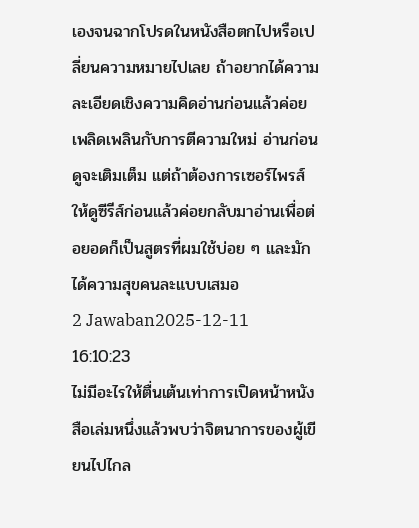เองจนฉากโปรดในหนังสือตกไปหรือเปลี่ยนความหมายไปเลย ถ้าอยากได้ความละเอียดเชิงความคิดอ่านก่อนแล้วค่อยเพลิดเพลินกับการตีความใหม่ อ่านก่อนดูจะเติมเต็ม แต่ถ้าต้องการเซอร์ไพรส์ ให้ดูซีรีส์ก่อนแล้วค่อยกลับมาอ่านเพื่อต่อยอดก็เป็นสูตรที่ผมใช้บ่อย ๆ และมักได้ความสุขคนละแบบเสมอ
2 Jawaban2025-12-11 16:10:23
ไม่มีอะไรให้ตื่นเต้นเท่าการเปิดหน้าหนังสือเล่มหนึ่งแล้วพบว่าจิตนาการของผู้เขียนไปไกล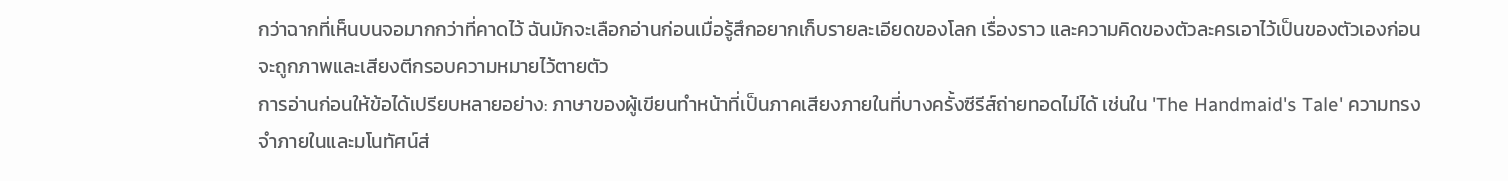กว่าฉากที่เห็นบนจอมากกว่าที่คาดไว้ ฉันมักจะเลือกอ่านก่อนเมื่อรู้สึกอยากเก็บรายละเอียดของโลก เรื่องราว และความคิดของตัวละครเอาไว้เป็นของตัวเองก่อนจะถูกภาพและเสียงตีกรอบความหมายไว้ตายตัว
การอ่านก่อนให้ข้อได้เปรียบหลายอย่าง: ภาษาของผู้เขียนทำหน้าที่เป็นภาคเสียงภายในที่บางครั้งซีรีส์ถ่ายทอดไม่ได้ เช่นใน 'The Handmaid's Tale' ความทรงจำภายในและมโนทัศน์ส่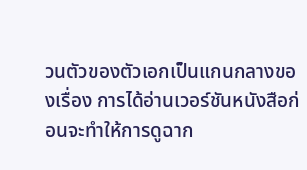วนตัวของตัวเอกเป็นแกนกลางของเรื่อง การได้อ่านเวอร์ชันหนังสือก่อนจะทำให้การดูฉาก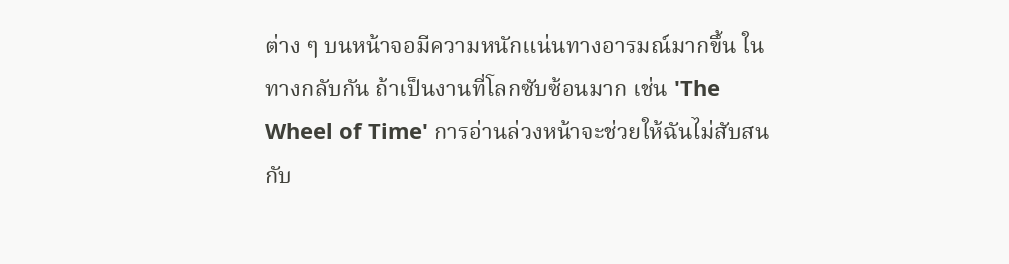ต่าง ๆ บนหน้าจอมีความหนักแน่นทางอารมณ์มากขึ้น ในทางกลับกัน ถ้าเป็นงานที่โลกซับซ้อนมาก เช่น 'The Wheel of Time' การอ่านล่วงหน้าจะช่วยให้ฉันไม่สับสนกับ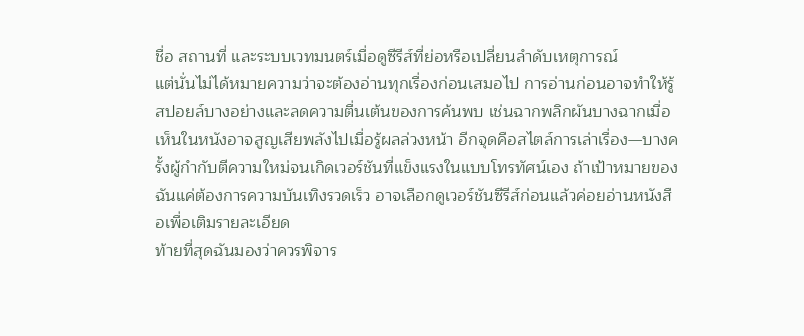ชื่อ สถานที่ และระบบเวทมนตร์เมื่อดูซีรีส์ที่ย่อหรือเปลี่ยนลำดับเหตุการณ์
แต่นั่นไม่ได้หมายความว่าจะต้องอ่านทุกเรื่องก่อนเสมอไป การอ่านก่อนอาจทำให้รู้สปอยล์บางอย่างและลดความตื่นเต้นของการค้นพบ เช่นฉากพลิกผันบางฉากเมื่อเห็นในหนังอาจสูญเสียพลังไปเมื่อรู้ผลล่วงหน้า อีกจุดคือสไตล์การเล่าเรื่อง—บางครั้งผู้กำกับตีความใหม่จนเกิดเวอร์ชันที่แข็งแรงในแบบโทรทัศน์เอง ถ้าเป้าหมายของฉันแค่ต้องการความบันเทิงรวดเร็ว อาจเลือกดูเวอร์ชันซีรีส์ก่อนแล้วค่อยอ่านหนังสือเพื่อเติมรายละเอียด
ท้ายที่สุดฉันมองว่าควรพิจาร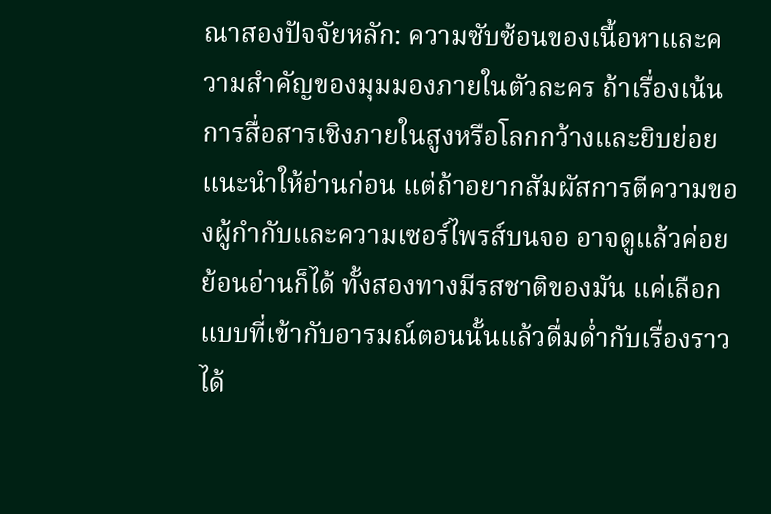ณาสองปัจจัยหลัก: ความซับซ้อนของเนื้อหาและความสำคัญของมุมมองภายในตัวละคร ถ้าเรื่องเน้นการสื่อสารเชิงภายในสูงหรือโลกกว้างและยิบย่อย แนะนำให้อ่านก่อน แต่ถ้าอยากสัมผัสการตีความของผู้กำกับและความเซอร์ไพรส์บนจอ อาจดูแล้วค่อยย้อนอ่านก็ได้ ทั้งสองทางมีรสชาติของมัน แค่เลือกแบบที่เข้ากับอารมณ์ตอนนั้นแล้วดื่มด่ำกับเรื่องราวได้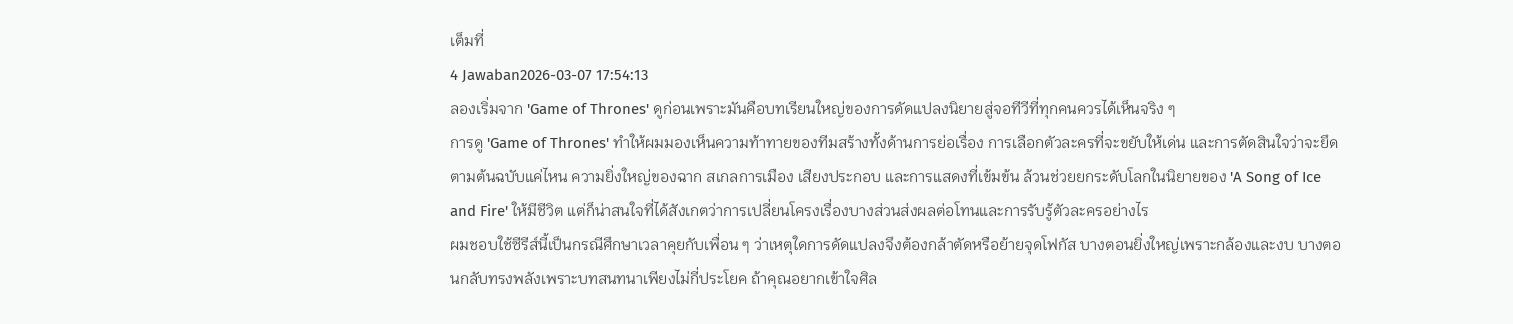เต็มที่
4 Jawaban2026-03-07 17:54:13
ลองเริ่มจาก 'Game of Thrones' ดูก่อนเพราะมันคือบทเรียนใหญ่ของการดัดแปลงนิยายสู่จอทีวีที่ทุกคนควรได้เห็นจริง ๆ
การดู 'Game of Thrones' ทำให้ผมมองเห็นความท้าทายของทีมสร้างทั้งด้านการย่อเรื่อง การเลือกตัวละครที่จะขยับให้เด่น และการตัดสินใจว่าจะยึดตามต้นฉบับแค่ไหน ความยิ่งใหญ่ของฉาก สเกลการเมือง เสียงประกอบ และการแสดงที่เข้มข้น ล้วนช่วยยกระดับโลกในนิยายของ 'A Song of Ice and Fire' ให้มีชีวิต แต่ก็น่าสนใจที่ได้สังเกตว่าการเปลี่ยนโครงเรื่องบางส่วนส่งผลต่อโทนและการรับรู้ตัวละครอย่างไร
ผมชอบใช้ซีรีส์นี้เป็นกรณีศึกษาเวลาคุยกับเพื่อน ๆ ว่าเหตุใดการดัดแปลงจึงต้องกล้าตัดหรือย้ายจุดโฟกัส บางตอนยิ่งใหญ่เพราะกล้องและงบ บางตอนกลับทรงพลังเพราะบทสนทนาเพียงไม่กี่ประโยค ถ้าคุณอยากเข้าใจศิล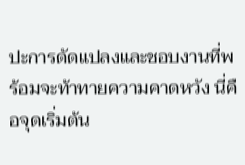ปะการดัดแปลงและชอบงานที่พร้อมจะท้าทายความคาดหวัง นี่คือจุดเริ่มต้น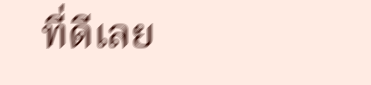ที่ดีเลย